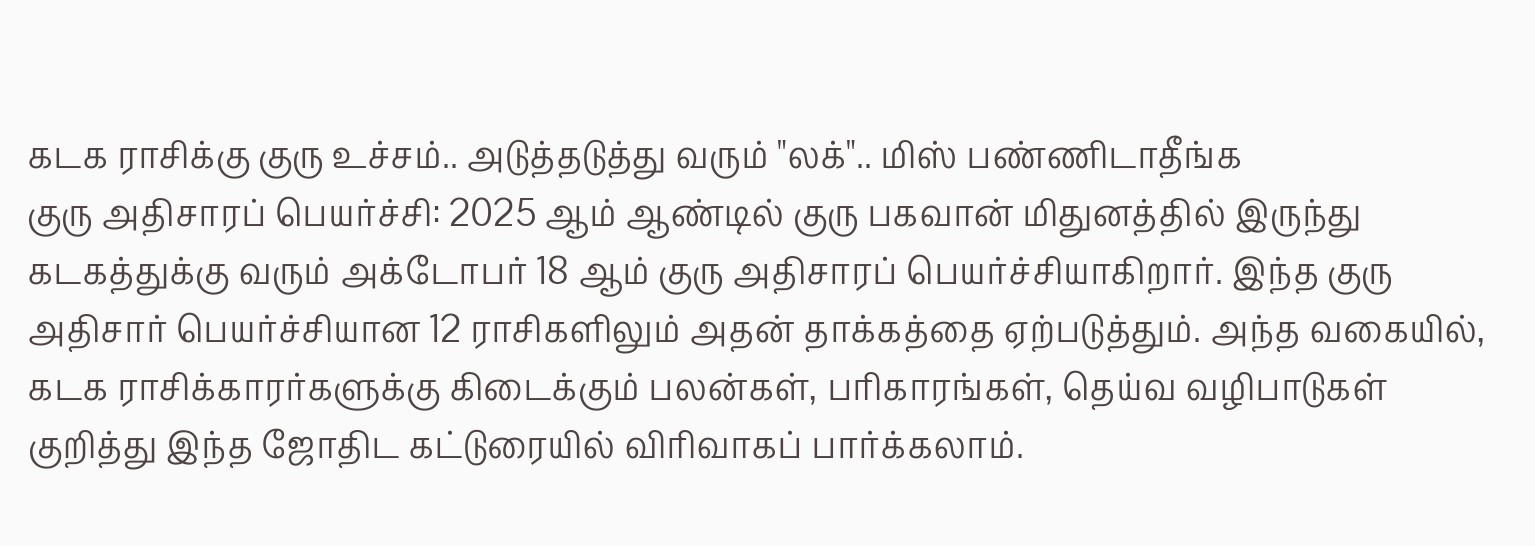கடக ராசிக்கு குரு உச்சம்.. அடுத்தடுத்து வரும் "லக்".. மிஸ் பண்ணிடாதீங்க
குரு அதிசாரப் பெயர்ச்சி: 2025 ஆம் ஆண்டில் குரு பகவான் மிதுனத்தில் இருந்து கடகத்துக்கு வரும் அக்டோபர் 18 ஆம் குரு அதிசாரப் பெயர்ச்சியாகிறார். இந்த குரு அதிசார் பெயர்ச்சியான 12 ராசிகளிலும் அதன் தாக்கத்தை ஏற்படுத்தும். அந்த வகையில், கடக ராசிக்காரர்களுக்கு கிடைக்கும் பலன்கள், பரிகாரங்கள், தெய்வ வழிபாடுகள் குறித்து இந்த ஜோதிட கட்டுரையில் விரிவாகப் பார்க்கலாம்.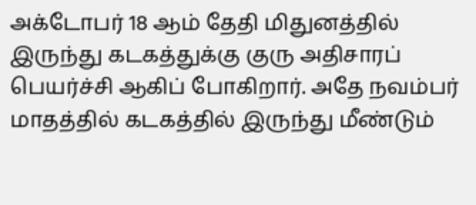அக்டோபர் 18 ஆம் தேதி மிதுனத்தில் இருந்து கடகத்துக்கு குரு அதிசாரப் பெயர்ச்சி ஆகிப் போகிறார். அதே நவம்பர் மாதத்தில் கடகத்தில் இருந்து மீண்டும்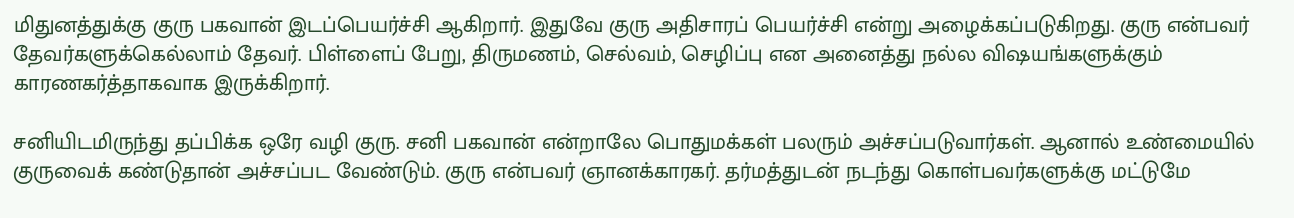மிதுனத்துக்கு குரு பகவான் இடப்பெயர்ச்சி ஆகிறார். இதுவே குரு அதிசாரப் பெயர்ச்சி என்று அழைக்கப்படுகிறது. குரு என்பவர் தேவர்களுக்கெல்லாம் தேவர். பிள்ளைப் பேறு, திருமணம், செல்வம், செழிப்பு என அனைத்து நல்ல விஷயங்களுக்கும் காரணகர்த்தாகவாக இருக்கிறார்.

சனியிடமிருந்து தப்பிக்க ஒரே வழி குரு. சனி பகவான் என்றாலே பொதுமக்கள் பலரும் அச்சப்படுவார்கள். ஆனால் உண்மையில் குருவைக் கண்டுதான் அச்சப்பட வேண்டும். குரு என்பவர் ஞானக்காரகர். தர்மத்துடன் நடந்து கொள்பவர்களுக்கு மட்டுமே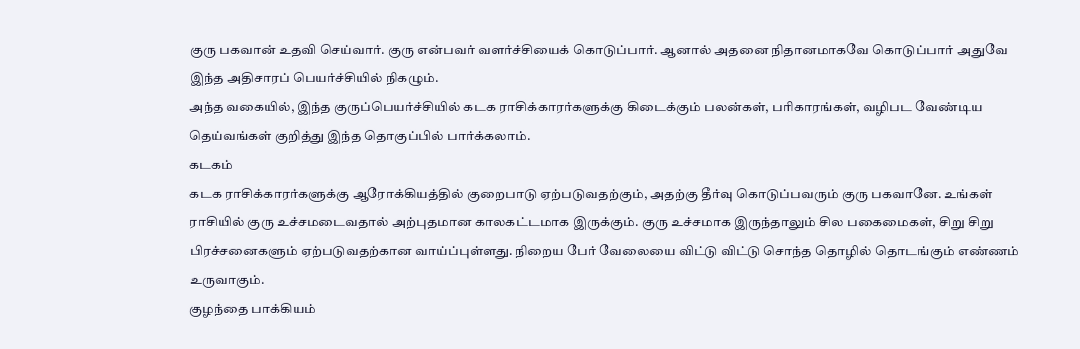குரு பகவான் உதவி செய்வார். குரு என்பவர் வளர்ச்சியைக் கொடுப்பார். ஆனால் அதனை நிதானமாகவே கொடுப்பார் அதுவே இந்த அதிசாரப் பெயர்ச்சியில் நிகழும்.
அந்த வகையில், இந்த குருப்பெயர்ச்சியில் கடக ராசிக்காரர்களுக்கு கிடைக்கும் பலன்கள், பரிகாரங்கள், வழிபட வேண்டிய தெய்வங்கள் குறித்து இந்த தொகுப்பில் பார்க்கலாம்.
கடகம்
கடக ராசிக்காரர்களுக்கு ஆரோக்கியத்தில் குறைபாடு ஏற்படுவதற்கும், அதற்கு தீர்வு கொடுப்பவரும் குரு பகவானே. உங்கள் ராசியில் குரு உச்சமடைவதால் அற்புதமான காலகட்டமாக இருக்கும். குரு உச்சமாக இருந்தாலும் சில பகைமைகள், சிறு சிறு பிரச்சனைகளும் ஏற்படுவதற்கான வாய்ப்புள்ளது. நிறைய பேர் வேலையை விட்டு விட்டு சொந்த தொழில் தொடங்கும் எண்ணம் உருவாகும்.
குழந்தை பாக்கியம்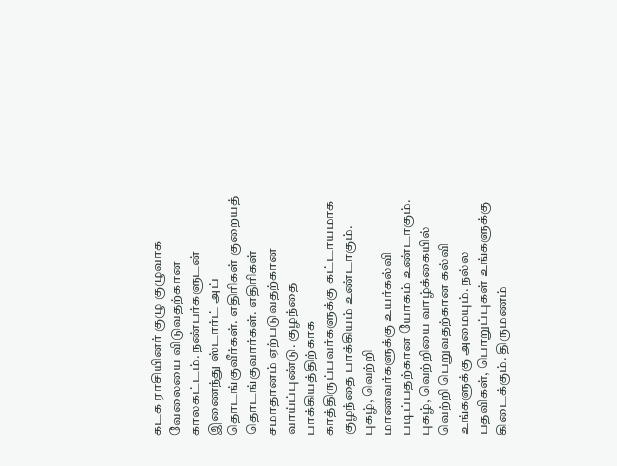கடக ராசியினர் குழு குழுவாக வேலையை விடுவதற்கான காலகட்டம். நண்பர்களுடன் இணைந்து ஸ்டார்ட் அப் தொடங்குவீர்கள். எதிரிகள் குறையத் தொடங்குவார்கள். எதிரிகள் சமாதானம் ஏற்படுவதற்கான வாய்ப்புண்டு. குழந்தை பாக்கியத்திற்காக காத்திருப்பவர்களுக்கு கட்டாயமாக குழந்தை பாக்கியம் உண்டாகும்.
புகழ், வெற்றி
மாணவர்களுக்கு உயர்கல்வி படிப்பதற்கான யோகம் உண்டாகும். புகழ், வெற்றியை வாழ்க்கையில் வெற்றி பெறுவதற்கான கல்வி உங்களுக்கு அமையும். நல்ல பதவிகள், பொறுப்புகள் உங்களுக்கு கிடைக்கும். திருமணம்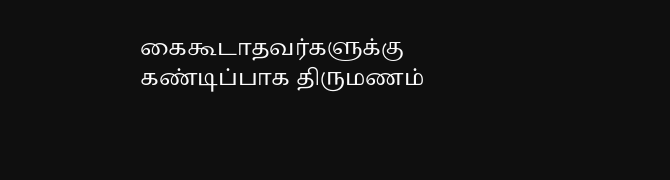கைகூடாதவர்களுக்கு கண்டிப்பாக திருமணம்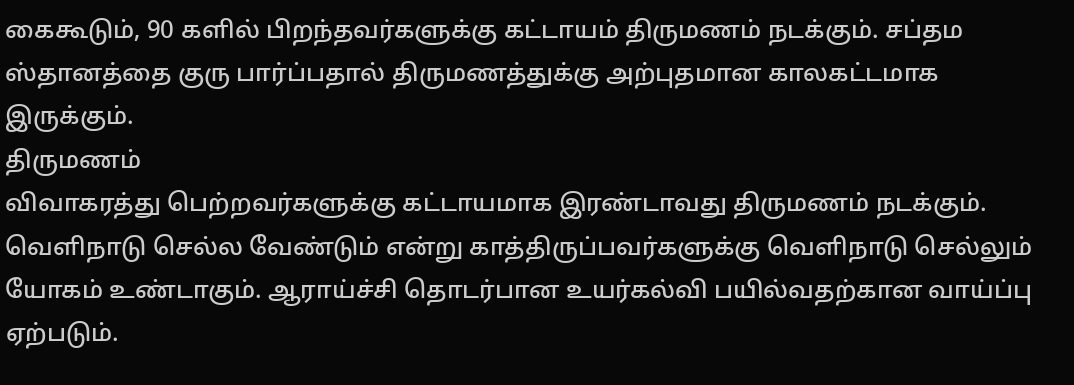கைகூடும், 90 களில் பிறந்தவர்களுக்கு கட்டாயம் திருமணம் நடக்கும். சப்தம ஸ்தானத்தை குரு பார்ப்பதால் திருமணத்துக்கு அற்புதமான காலகட்டமாக இருக்கும்.
திருமணம்
விவாகரத்து பெற்றவர்களுக்கு கட்டாயமாக இரண்டாவது திருமணம் நடக்கும். வெளிநாடு செல்ல வேண்டும் என்று காத்திருப்பவர்களுக்கு வெளிநாடு செல்லும் யோகம் உண்டாகும். ஆராய்ச்சி தொடர்பான உயர்கல்வி பயில்வதற்கான வாய்ப்பு ஏற்படும்.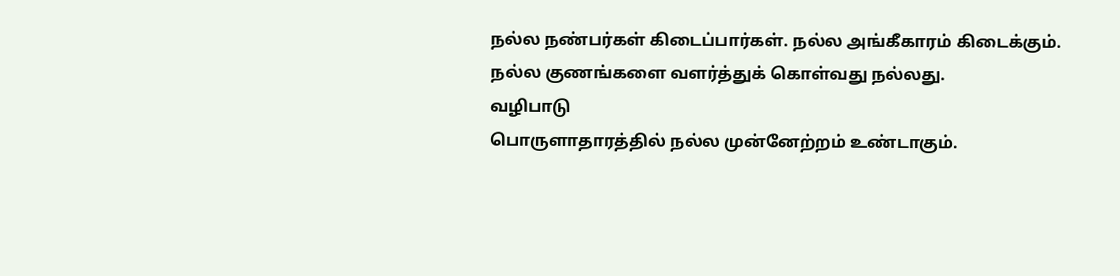நல்ல நண்பர்கள் கிடைப்பார்கள். நல்ல அங்கீகாரம் கிடைக்கும். நல்ல குணங்களை வளர்த்துக் கொள்வது நல்லது.
வழிபாடு
பொருளாதாரத்தில் நல்ல முன்னேற்றம் உண்டாகும்.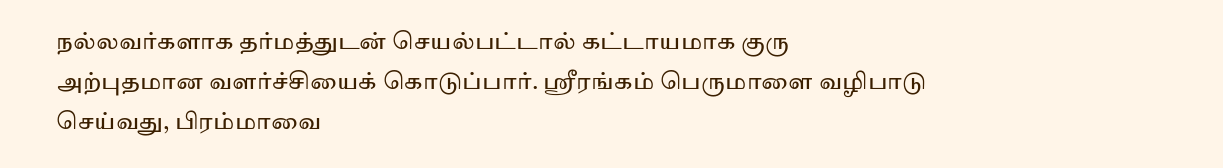நல்லவர்களாக தர்மத்துடன் செயல்பட்டால் கட்டாயமாக குரு அற்புதமான வளர்ச்சியைக் கொடுப்பார். ஸ்ரீரங்கம் பெருமாளை வழிபாடு செய்வது, பிரம்மாவை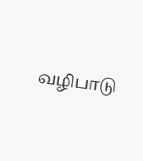வழிபாடு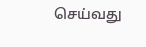செய்வது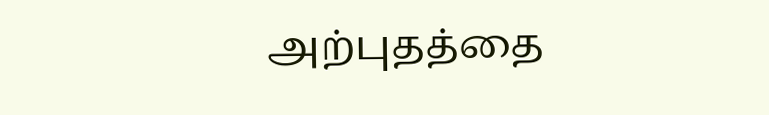அற்புதத்தை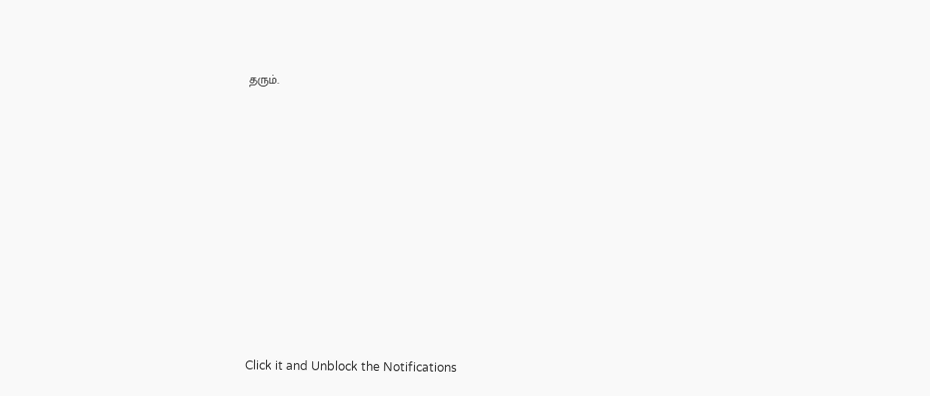தரும்.












Click it and Unblock the Notifications